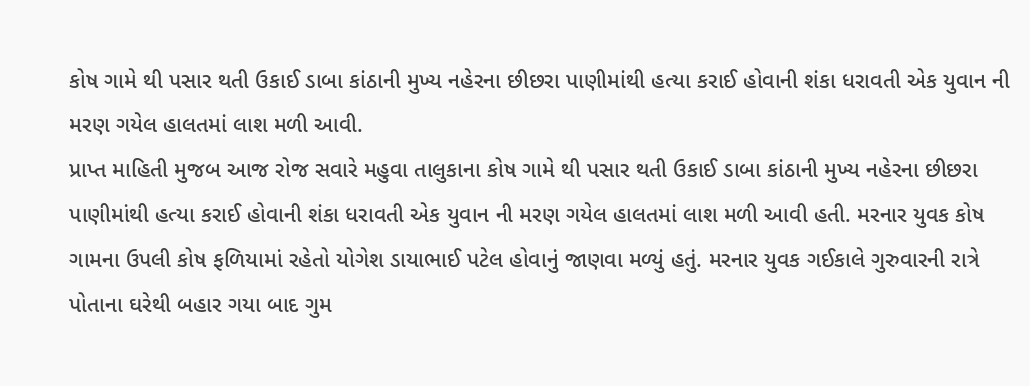કોષ ગામે થી પસાર થતી ઉકાઈ ડાબા કાંઠાની મુખ્ય નહેરના છીછરા પાણીમાંથી હત્યા કરાઈ હોવાની શંકા ધરાવતી એક યુવાન ની મરણ ગયેલ હાલતમાં લાશ મળી આવી.
પ્રાપ્ત માહિતી મુજબ આજ રોજ સવારે મહુવા તાલુકાના કોષ ગામે થી પસાર થતી ઉકાઈ ડાબા કાંઠાની મુખ્ય નહેરના છીછરા પાણીમાંથી હત્યા કરાઈ હોવાની શંકા ધરાવતી એક યુવાન ની મરણ ગયેલ હાલતમાં લાશ મળી આવી હતી. મરનાર યુવક કોષ ગામના ઉપલી કોષ ફળિયામાં રહેતો યોગેશ ડાયાભાઈ પટેલ હોવાનું જાણવા મળ્યું હતું. મરનાર યુવક ગઈકાલે ગુરુવારની રાત્રે પોતાના ઘરેથી બહાર ગયા બાદ ગુમ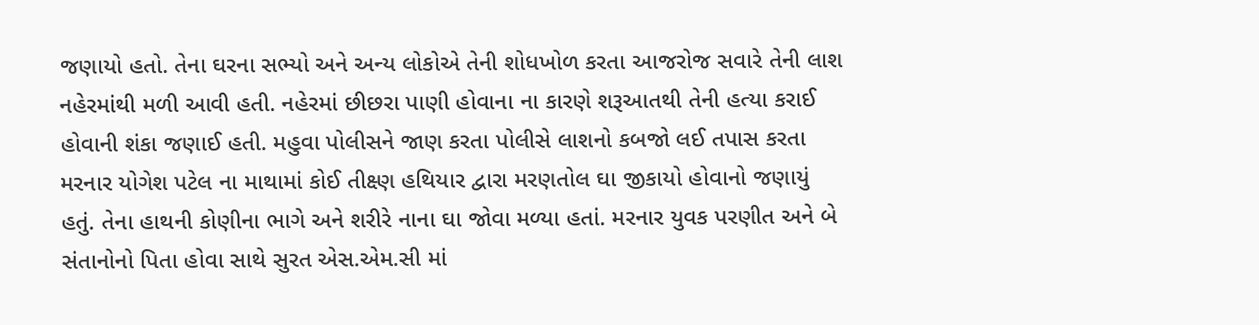જણાયો હતો. તેના ઘરના સભ્યો અને અન્ય લોકોએ તેની શોધખોળ કરતા આજરોજ સવારે તેની લાશ નહેરમાંથી મળી આવી હતી. નહેરમાં છીછરા પાણી હોવાના ના કારણે શરૂઆતથી તેની હત્યા કરાઈ હોવાની શંકા જણાઈ હતી. મહુવા પોલીસને જાણ કરતા પોલીસે લાશનો કબજો લઈ તપાસ કરતા મરનાર યોગેશ પટેલ ના માથામાં કોઈ તીક્ષ્ણ હથિયાર દ્વારા મરણતોલ ઘા જીકાયો હોવાનો જણાયું હતું. તેના હાથની કોણીના ભાગે અને શરીરે નાના ઘા જોવા મળ્યા હતાં. મરનાર યુવક પરણીત અને બે સંતાનોનો પિતા હોવા સાથે સુરત એસ.એમ.સી માં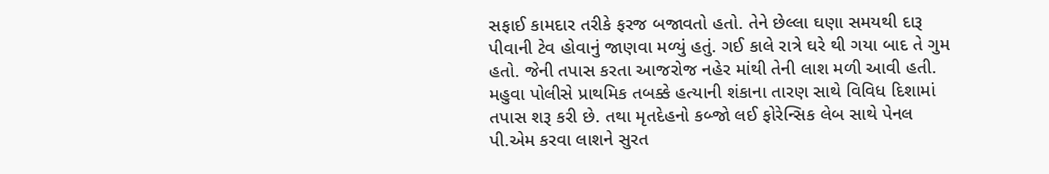સફાઈ કામદાર તરીકે ફરજ બજાવતો હતો. તેને છેલ્લા ઘણા સમયથી દારૂ પીવાની ટેવ હોવાનું જાણવા મળ્યું હતું. ગઈ કાલે રાત્રે ઘરે થી ગયા બાદ તે ગુમ હતો. જેની તપાસ કરતા આજરોજ નહેર માંથી તેની લાશ મળી આવી હતી. મહુવા પોલીસે પ્રાથમિક તબક્કે હત્યાની શંકાના તારણ સાથે વિવિધ દિશામાં તપાસ શરૂ કરી છે. તથા મૃતદેહનો કબ્જો લઈ ફોરેન્સિક લેબ સાથે પેનલ પી.એમ કરવા લાશને સુરત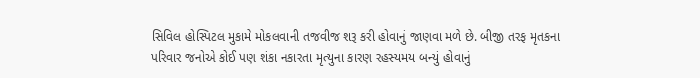સિવિલ હોસ્પિટલ મુકામે મોકલવાની તજવીજ શરૂ કરી હોવાનું જાણવા મળે છે. બીજી તરફ મૃતકના પરિવાર જનોએ કોઈ પણ શંકા નકારતા મૃત્યુના કારણ રહસ્યમય બન્યું હોવાનું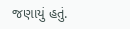જણાયું હતું.